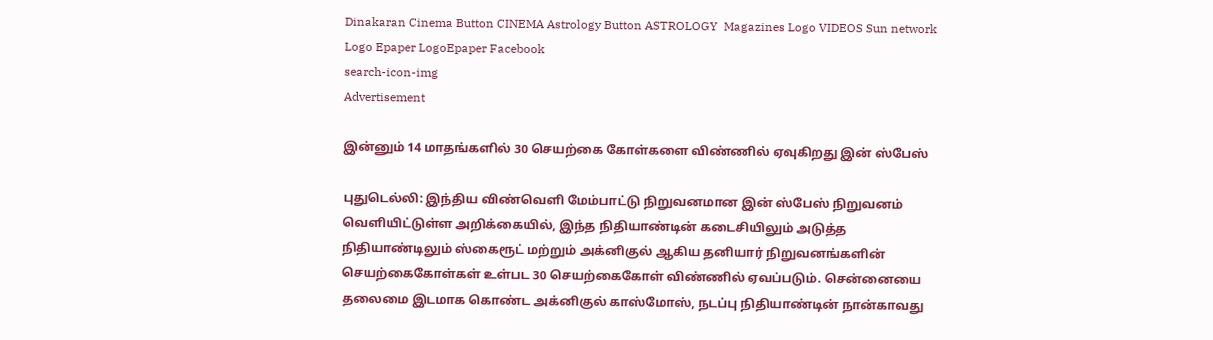Dinakaran Cinema Button CINEMA Astrology Button ASTROLOGY  Magazines Logo VIDEOS Sun network Logo Epaper LogoEpaper Facebook
search-icon-img
Advertisement

இன்னும் 14 மாதங்களில் 30 செயற்கை கோள்களை விண்ணில் ஏவுகிறது இன் ஸ்பேஸ்

புதுடெல்லி: இந்திய விண்வெளி மேம்பாட்டு நிறுவனமான இன் ஸ்பேஸ் நிறுவனம் வெளியிட்டுள்ள அறிக்கையில், இந்த நிதியாண்டின் கடைசியிலும் அடுத்த நிதியாண்டிலும் ஸ்கைரூட் மற்றும் அக்னிகுல் ஆகிய தனியார் நிறுவனங்களின் செயற்கைகோள்கள் உள்பட 30 செயற்கைகோள் விண்ணில் ஏவப்படும். சென்னையை தலைமை இடமாக கொண்ட அக்னிகுல் காஸ்மோஸ், நடப்பு நிதியாண்டின் நான்காவது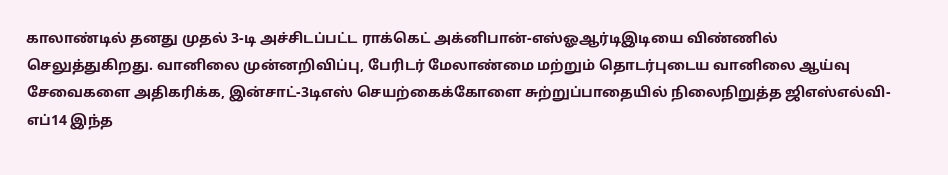காலாண்டில் தனது முதல் 3-டி அச்சிடப்பட்ட ராக்கெட் அக்னிபான்-எஸ்ஓஆர்டிஇடியை விண்ணில் செலுத்துகிறது. வானிலை முன்னறிவிப்பு, பேரிடர் மேலாண்மை மற்றும் தொடர்புடைய வானிலை ஆய்வு சேவைகளை அதிகரிக்க, இன்சாட்-3டிஎஸ் செயற்கைக்கோளை சுற்றுப்பாதையில் நிலைநிறுத்த ஜிஎஸ்எல்வி-எப்14 இந்த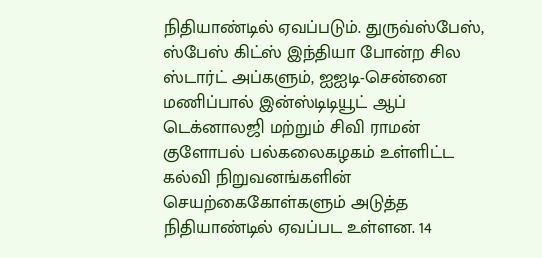நிதியாண்டில் ஏவப்படும். துருவ்ஸ்பேஸ், ஸ்பேஸ் கிட்ஸ் இந்தியா போன்ற சில ஸ்டார்ட் அப்களும், ஐஐடி-சென்னை மணிப்பால் இன்ஸ்டிடியூட் ஆப் டெக்னாலஜி மற்றும் சிவி ராமன் குளோபல் பல்கலைகழகம் உள்ளிட்ட கல்வி நிறுவனங்களின் செயற்கைகோள்களும் அடுத்த நிதியாண்டில் ஏவப்பட உள்ளன. 14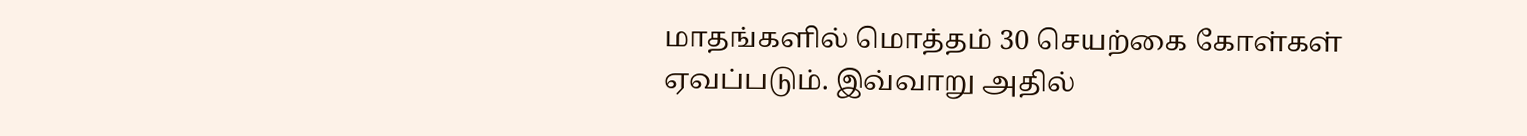மாதங்களில் மொத்தம் 30 செயற்கை கோள்கள் ஏவப்படும். இவ்வாறு அதில்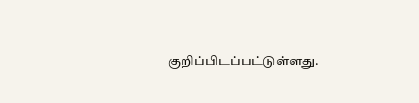குறிப்பிடப்பட்டுள்ளது.